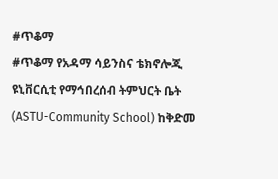#ጥቆማ
#ጥቆማ የአዳማ ሳይንስና ቴክኖሎጂ ዩኒቨርሲቲ የማኅበረሰብ ትምህርት ቤት (ASTU-Community School) ከቅድመ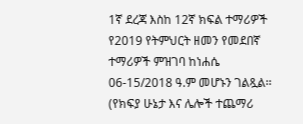1ኛ ደረጃ እስከ 12ኛ ክፍል ተማሪዎች የ2019 የትምህርት ዘመን የመደበኛ ተማሪዎች ምዝገባ ከነሐሴ 06-15/2018 ዓ.ም መሆኑን ገልጿል፡፡ (የክፍያ ሁኔታ እና ሌሎች ተጨማሪ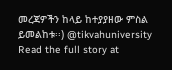መረጃዎችን ከላይ ከተያያዘው ምስል ይመልከቱ፡፡) @tikvahuniversity
Read the full story at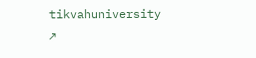tikvahuniversity ↗